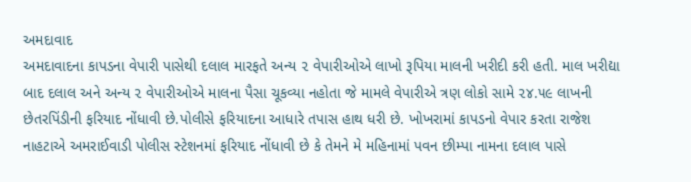અમદાવાદ
અમદાવાદના કાપડના વેપારી પાસેથી દલાલ મારફતે અન્ય ૨ વેપારીઓએ લાખો રૂપિયા માલની ખરીદી કરી હતી. માલ ખરીદ્યા બાદ દલાલ અને અન્ય ૨ વેપારીઓએ માલના પૈસા ચૂકવ્યા નહોતા જે મામલે વેપારીએ ત્રણ લોકો સામે ૨૪.૫૯ લાખની છેતરપિંડીની ફરિયાદ નોંધાવી છે.પોલીસે ફરિયાદના આધારે તપાસ હાથ ધરી છે. ખોખરામાં કાપડનો વેપાર કરતા રાજેશ નાહટાએ અમરાઈવાડી પોલીસ સ્ટેશનમાં ફરિયાદ નોંધાવી છે કે તેમને મે મહિનામાં પવન છીમ્પા નામના દલાલ પાસે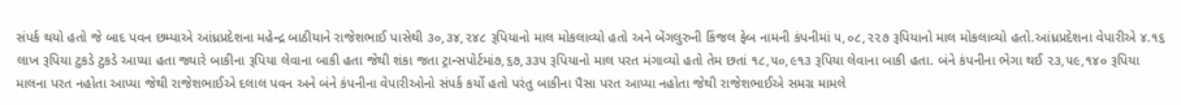સંપર્ક થયો હતો જે બાદ પવન છમ્પાએ આંધ્રપ્રદેશના મહેન્દ્ર બાઠીયાને રાજેશભાઈ પાસેથી ૩૦,૩૪,૨૪૮ રૂપિયાનો માલ મોકલાવ્યો હતો અને બેંગલુરુની કિંજલ ફેબ નામની કંપનીમાં ૫,૦૮,૨૨૭ રૂપિયાનો માલ મોકલાવ્યો હતો.આંધ્રપ્રદેશના વેપારીએ ૪.૧૬ લાખ રૂપિયા ટુકડે ટુકડે આપ્યા હતા જ્યારે બાકીના રૂપિયા લેવાના બાકી હતા જેથી શંકા જતા ટ્રાન્સપોર્ટમાં૭,૬૭,૩૩૫ રૂપિયાનો માલ પરત મંગાવ્યો હતો તેમ છતાં ૧૮,૫૦,૯૧૩ રૂપિયા લેવાના બાકી હતા. બંને કંપનીના ભેગા થઈ ૨૩,૫૯,૧૪૦ રૂપિયા માલના પરત નહોતા આપ્યા જેથી રાજેશભાઈએ દલાલ પવન અને બંને કંપનીના વેપારીઓનો સંપર્ક કર્યો હતો પરંતુ બાકીના પૈસા પરત આપ્યા નહોતા જેથી રાજેશભાઈએ સમગ્ર મામલે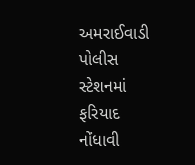અમરાઈવાડી પોલીસ સ્ટેશનમાં ફરિયાદ નોંધાવી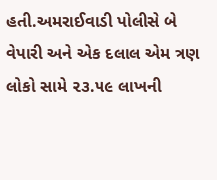હતી.અમરાઈવાડી પોલીસે બે વેપારી અને એક દલાલ એમ ત્રણ લોકો સામે ૨૩.૫૯ લાખની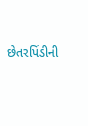છેતરપિંડીની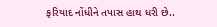ફરિયાદ નોંધીને તપાસ હાથ ધરી છે..